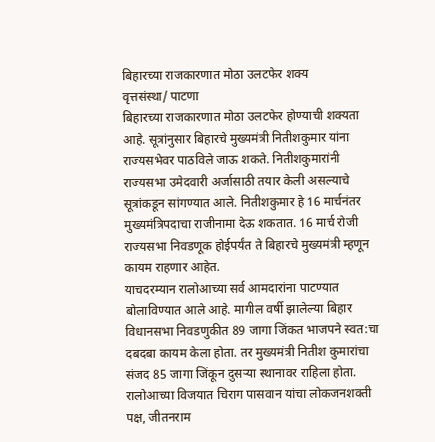बिहारच्या राजकारणात मोठा उलटफेर शक्य
वृत्तसंस्था/ पाटणा
बिहारच्या राजकारणात मोठा उलटफेर होण्याची शक्यता आहे. सूत्रांनुसार बिहारचे मुख्यमंत्री नितीशकुमार यांना राज्यसभेवर पाठविले जाऊ शकते. नितीशकुमारांनी राज्यसभा उमेदवारी अर्जासाठी तयार केली असल्याचे सूत्रांकडून सांगण्यात आले. नितीशकुमार हे 16 मार्चनंतर मुख्यमंत्रिपदाचा राजीनामा देऊ शकतात. 16 मार्च रोजी राज्यसभा निवडणूक होईपर्यंत ते बिहारचे मुख्यमंत्री म्हणून कायम राहणार आहेत.
याचदरम्यान रालोआच्या सर्व आमदारांना पाटण्यात बोलाविण्यात आले आहे. मागील वर्षी झालेल्या बिहार विधानसभा निवडणुकीत 89 जागा जिंकत भाजपने स्वत:चा दबदबा कायम केला होता. तर मुख्यमंत्री नितीश कुमारांचा संजद 85 जागा जिंकून दुसऱ्या स्थानावर राहिला होता. रालोआच्या विजयात चिराग पासवान यांचा लोकजनशक्ती पक्ष, जीतनराम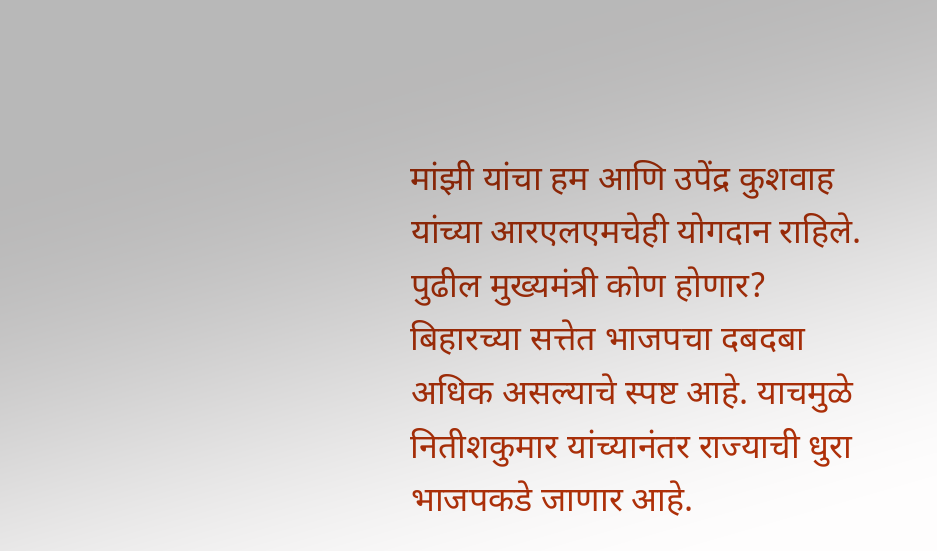मांझी यांचा हम आणि उपेंद्र कुशवाह यांच्या आरएलएमचेही योगदान राहिले.
पुढील मुख्यमंत्री कोण होणार?
बिहारच्या सत्तेत भाजपचा दबदबा अधिक असल्याचे स्पष्ट आहे. याचमुळे नितीशकुमार यांच्यानंतर राज्याची धुरा भाजपकडे जाणार आहे.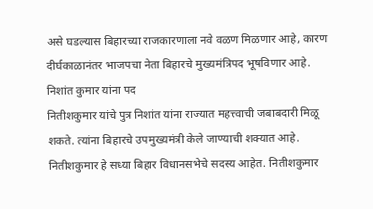असे घडल्यास बिहारच्या राजकारणाला नवे वळण मिळणार आहे, कारण दीर्घकाळानंतर भाजपचा नेता बिहारचे मुख्यमंत्रिपद भूषविणार आहे.
निशांत कुमार यांना पद
नितीशकुमार यांचे पुत्र निशांत यांना राज्यात महत्त्वाची जबाबदारी मिळू शकते. त्यांना बिहारचे उपमुख्यमंत्री केले जाण्याची शक्यात आहे. नितीशकुमार हे सध्या बिहार विधानसभेचे सदस्य आहेत. नितीशकुमार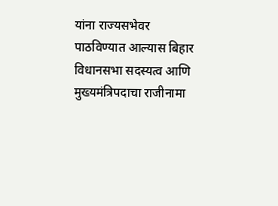यांना राज्यसभेवर पाठविण्यात आल्यास बिहार विधानसभा सदस्यत्व आणि मुख्यमंत्रिपदाचा राजीनामा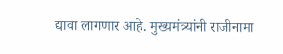द्यावा लागणार आहे. मुख्यमंत्र्यांनी राजीनामा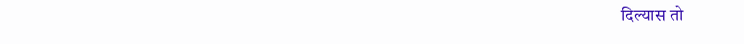दिल्यास तो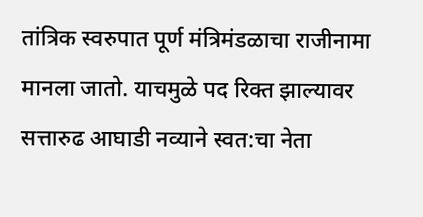तांत्रिक स्वरुपात पूर्ण मंत्रिमंडळाचा राजीनामा मानला जातो. याचमुळे पद रिक्त झाल्यावर सत्तारुढ आघाडी नव्याने स्वत:चा नेता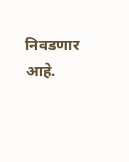निवडणार आहे.